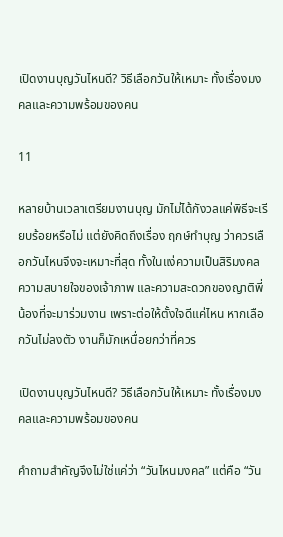เปิดงานบุญวันไหนดี? วิธีเลือกวันให้เหมาะ ทั้งเรื่องมงคลและความพร้อมของคน

11

หลายบ้านเวลาเตรียมงานบุญ มักไม่ได้กังวลแค่พิธีจะเรียบร้อยหรือไม่ แต่ยังคิดถึงเรื่อง ฤกษ์ทำบุญ ว่าควรเลือกวันไหนจึงจะเหมาะที่สุด ทั้งในแง่ความเป็นสิริมงคล ความสบายใจของเจ้าภาพ และความสะดวกของญาติพี่น้องที่จะมาร่วมงาน เพราะต่อให้ตั้งใจดีแค่ไหน หากเลือกวันไม่ลงตัว งานก็มักเหนื่อยกว่าที่ควร

เปิดงานบุญวันไหนดี? วิธีเลือกวันให้เหมาะ ทั้งเรื่องมงคลและความพร้อมของคน

คำถามสำคัญจึงไม่ใช่แค่ว่า “วันไหนมงคล” แต่คือ “วัน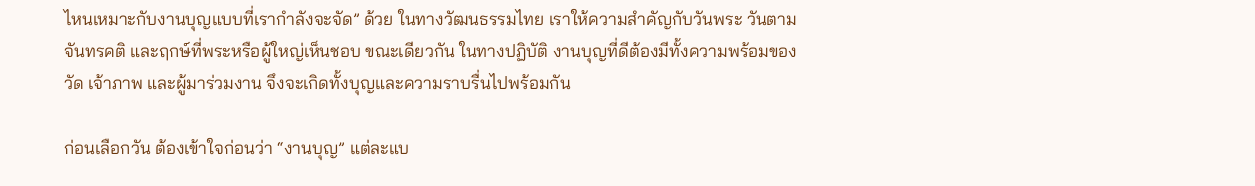ไหนเหมาะกับงานบุญแบบที่เรากำลังจะจัด” ด้วย ในทางวัฒนธรรมไทย เราให้ความสำคัญกับวันพระ วันตามจันทรคติ และฤกษ์ที่พระหรือผู้ใหญ่เห็นชอบ ขณะเดียวกัน ในทางปฏิบัติ งานบุญที่ดีต้องมีทั้งความพร้อมของวัด เจ้าภาพ และผู้มาร่วมงาน จึงจะเกิดทั้งบุญและความราบรื่นไปพร้อมกัน

ก่อนเลือกวัน ต้องเข้าใจก่อนว่า “งานบุญ” แต่ละแบ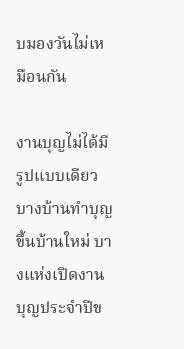บมองวันไม่เหมือนกัน

งานบุญไม่ได้มีรูปแบบเดียว บางบ้านทำบุญขึ้นบ้านใหม่ บางแห่งเปิดงานบุญประจำปีข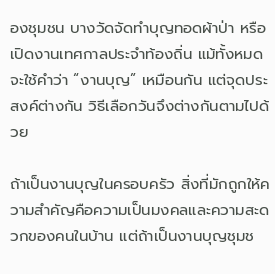องชุมชน บางวัดจัดทำบุญทอดผ้าป่า หรือเปิดงานเทศกาลประจำท้องถิ่น แม้ทั้งหมดจะใช้คำว่า “งานบุญ” เหมือนกัน แต่จุดประสงค์ต่างกัน วิธีเลือกวันจึงต่างกันตามไปด้วย

ถ้าเป็นงานบุญในครอบครัว สิ่งที่มักถูกให้ความสำคัญคือความเป็นมงคลและความสะดวกของคนในบ้าน แต่ถ้าเป็นงานบุญชุมช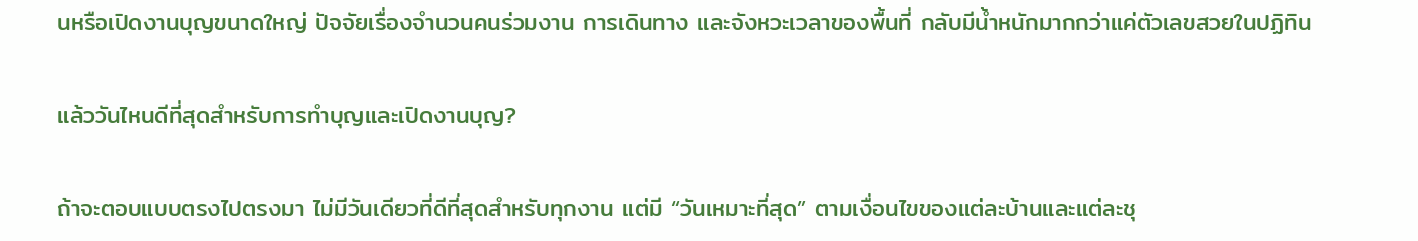นหรือเปิดงานบุญขนาดใหญ่ ปัจจัยเรื่องจำนวนคนร่วมงาน การเดินทาง และจังหวะเวลาของพื้นที่ กลับมีน้ำหนักมากกว่าแค่ตัวเลขสวยในปฏิทิน

แล้ววันไหนดีที่สุดสำหรับการทำบุญและเปิดงานบุญ?

ถ้าจะตอบแบบตรงไปตรงมา ไม่มีวันเดียวที่ดีที่สุดสำหรับทุกงาน แต่มี “วันเหมาะที่สุด” ตามเงื่อนไขของแต่ละบ้านและแต่ละชุ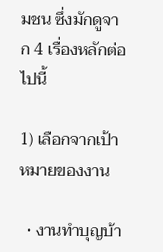มชน ซึ่งมักดูจาก 4 เรื่องหลักต่อไปนี้

1) เลือกจากเป้าหมายของงาน

  • งานทำบุญบ้า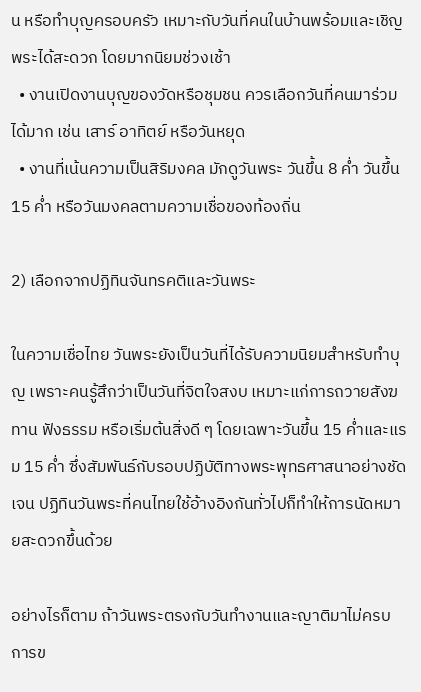น หรือทำบุญครอบครัว เหมาะกับวันที่คนในบ้านพร้อมและเชิญพระได้สะดวก โดยมากนิยมช่วงเช้า
  • งานเปิดงานบุญของวัดหรือชุมชน ควรเลือกวันที่คนมาร่วมได้มาก เช่น เสาร์ อาทิตย์ หรือวันหยุด
  • งานที่เน้นความเป็นสิริมงคล มักดูวันพระ วันขึ้น 8 ค่ำ วันขึ้น 15 ค่ำ หรือวันมงคลตามความเชื่อของท้องถิ่น

2) เลือกจากปฏิทินจันทรคติและวันพระ

ในความเชื่อไทย วันพระยังเป็นวันที่ได้รับความนิยมสำหรับทำบุญ เพราะคนรู้สึกว่าเป็นวันที่จิตใจสงบ เหมาะแก่การถวายสังฆทาน ฟังธรรม หรือเริ่มต้นสิ่งดี ๆ โดยเฉพาะวันขึ้น 15 ค่ำและแรม 15 ค่ำ ซึ่งสัมพันธ์กับรอบปฏิบัติทางพระพุทธศาสนาอย่างชัดเจน ปฏิทินวันพระที่คนไทยใช้อ้างอิงกันทั่วไปก็ทำให้การนัดหมายสะดวกขึ้นด้วย

อย่างไรก็ตาม ถ้าวันพระตรงกับวันทำงานและญาติมาไม่ครบ การข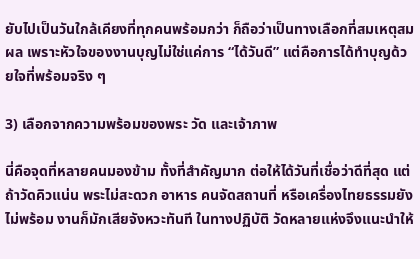ยับไปเป็นวันใกล้เคียงที่ทุกคนพร้อมกว่า ก็ถือว่าเป็นทางเลือกที่สมเหตุสมผล เพราะหัวใจของงานบุญไม่ใช่แค่การ “ได้วันดี” แต่คือการได้ทำบุญด้วยใจที่พร้อมจริง ๆ

3) เลือกจากความพร้อมของพระ วัด และเจ้าภาพ

นี่คือจุดที่หลายคนมองข้าม ทั้งที่สำคัญมาก ต่อให้ได้วันที่เชื่อว่าดีที่สุด แต่ถ้าวัดคิวแน่น พระไม่สะดวก อาหาร คนจัดสถานที่ หรือเครื่องไทยธรรมยังไม่พร้อม งานก็มักเสียจังหวะทันที ในทางปฏิบัติ วัดหลายแห่งจึงแนะนำให้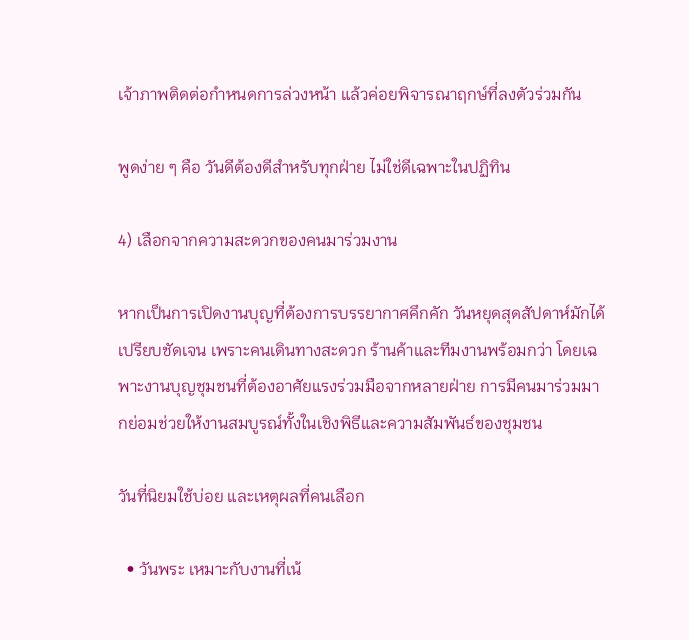เจ้าภาพติดต่อกำหนดการล่วงหน้า แล้วค่อยพิจารณาฤกษ์ที่ลงตัวร่วมกัน

พูดง่าย ๆ คือ วันดีต้องดีสำหรับทุกฝ่าย ไม่ใช่ดีเฉพาะในปฏิทิน

4) เลือกจากความสะดวกของคนมาร่วมงาน

หากเป็นการเปิดงานบุญที่ต้องการบรรยากาศคึกคัก วันหยุดสุดสัปดาห์มักได้เปรียบชัดเจน เพราะคนเดินทางสะดวก ร้านค้าและทีมงานพร้อมกว่า โดยเฉพาะงานบุญชุมชนที่ต้องอาศัยแรงร่วมมือจากหลายฝ่าย การมีคนมาร่วมมากย่อมช่วยให้งานสมบูรณ์ทั้งในเชิงพิธีและความสัมพันธ์ของชุมชน

วันที่นิยมใช้บ่อย และเหตุผลที่คนเลือก

  • วันพระ เหมาะกับงานที่เน้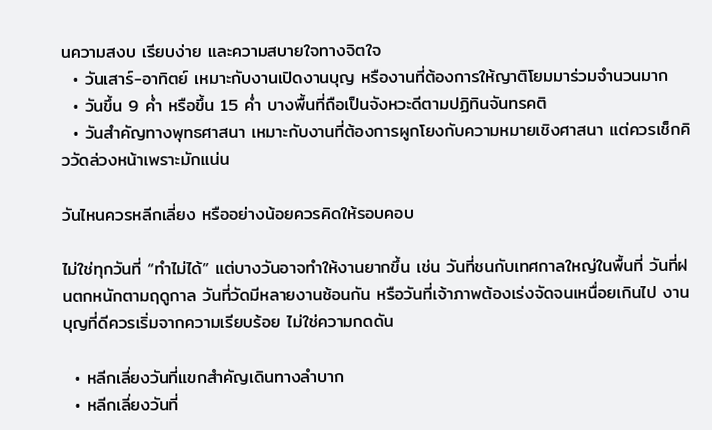นความสงบ เรียบง่าย และความสบายใจทางจิตใจ
  • วันเสาร์-อาทิตย์ เหมาะกับงานเปิดงานบุญ หรืองานที่ต้องการให้ญาติโยมมาร่วมจำนวนมาก
  • วันขึ้น 9 ค่ำ หรือขึ้น 15 ค่ำ บางพื้นที่ถือเป็นจังหวะดีตามปฏิทินจันทรคติ
  • วันสำคัญทางพุทธศาสนา เหมาะกับงานที่ต้องการผูกโยงกับความหมายเชิงศาสนา แต่ควรเช็กคิววัดล่วงหน้าเพราะมักแน่น

วันไหนควรหลีกเลี่ยง หรืออย่างน้อยควรคิดให้รอบคอบ

ไม่ใช่ทุกวันที่ “ทำไม่ได้” แต่บางวันอาจทำให้งานยากขึ้น เช่น วันที่ชนกับเทศกาลใหญ่ในพื้นที่ วันที่ฝนตกหนักตามฤดูกาล วันที่วัดมีหลายงานซ้อนกัน หรือวันที่เจ้าภาพต้องเร่งจัดจนเหนื่อยเกินไป งานบุญที่ดีควรเริ่มจากความเรียบร้อย ไม่ใช่ความกดดัน

  • หลีกเลี่ยงวันที่แขกสำคัญเดินทางลำบาก
  • หลีกเลี่ยงวันที่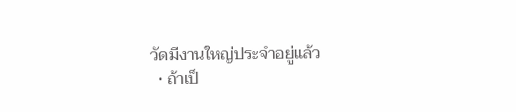วัดมีงานใหญ่ประจำอยู่แล้ว
  • ถ้าเป็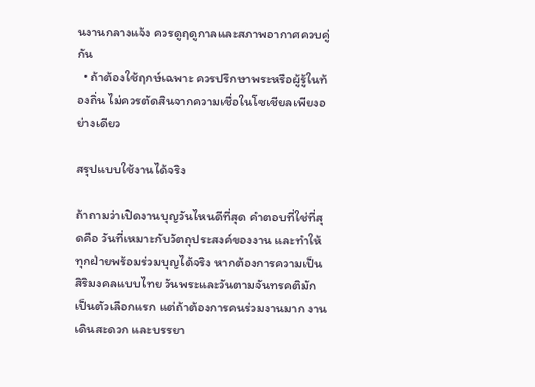นงานกลางแจ้ง ควรดูฤดูกาลและสภาพอากาศควบคู่กัน
  • ถ้าต้องใช้ฤกษ์เฉพาะ ควรปรึกษาพระหรือผู้รู้ในท้องถิ่น ไม่ควรตัดสินจากความเชื่อในโซเชียลเพียงอย่างเดียว

สรุปแบบใช้งานได้จริง

ถ้าถามว่าเปิดงานบุญวันไหนดีที่สุด คำตอบที่ใช่ที่สุดคือ วันที่เหมาะกับวัตถุประสงค์ของงาน และทำให้ทุกฝ่ายพร้อมร่วมบุญได้จริง หากต้องการความเป็นสิริมงคลแบบไทย วันพระและวันตามจันทรคติมักเป็นตัวเลือกแรก แต่ถ้าต้องการคนร่วมงานมาก งานเดินสะดวก และบรรยา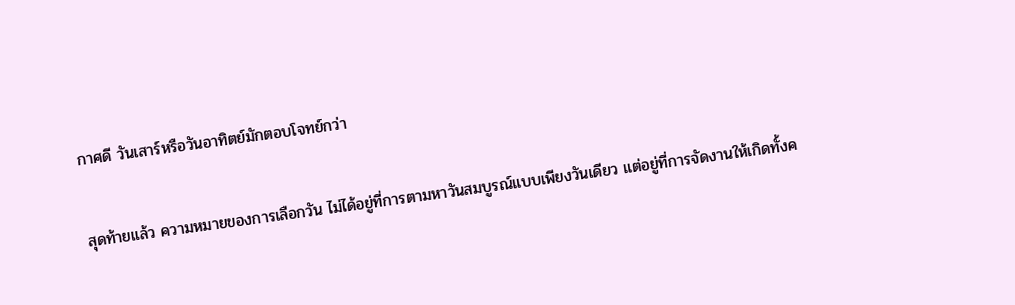กาศดี วันเสาร์หรือวันอาทิตย์มักตอบโจทย์กว่า

สุดท้ายแล้ว ความหมายของการเลือกวัน ไม่ได้อยู่ที่การตามหาวันสมบูรณ์แบบเพียงวันเดียว แต่อยู่ที่การจัดงานให้เกิดทั้งค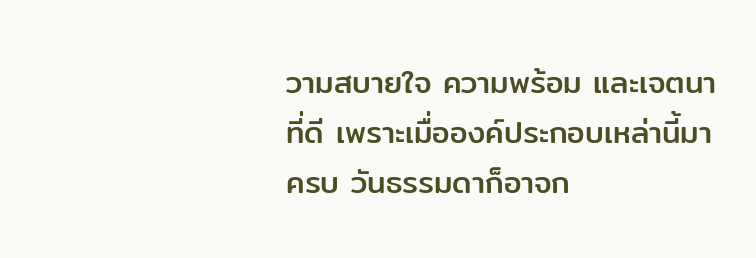วามสบายใจ ความพร้อม และเจตนาที่ดี เพราะเมื่อองค์ประกอบเหล่านี้มาครบ วันธรรมดาก็อาจก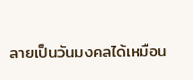ลายเป็นวันมงคลได้เหมือน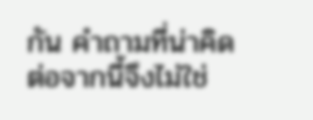กัน คำถามที่น่าคิดต่อจากนี้จึงไม่ใช่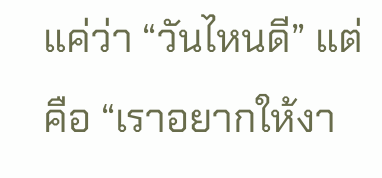แค่ว่า “วันไหนดี” แต่คือ “เราอยากให้งา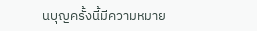นบุญครั้งนี้มีความหมาย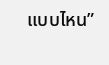แบบไหน”